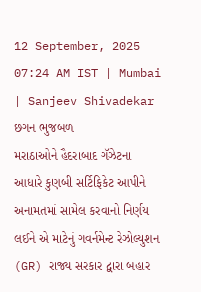12 September, 2025 07:24 AM IST | Mumbai | Sanjeev Shivadekar
છગન ભુજબળ
મરાઠાઓને હૈદરાબાદ ગૅઝેટના આધારે કુણબી સર્ટિફિકેટ આપીને અનામતમાં સામેલ કરવાનો નિર્ણય લઈને એ માટેનું ગવર્નમેન્ટ રેઝોલ્યુશન (GR) રાજ્ય સરકાર દ્વારા બહાર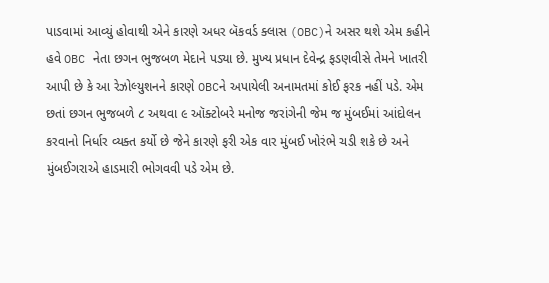પાડવામાં આવ્યું હોવાથી એને કારણે અધર બૅકવર્ડ ક્લાસ (OBC)ને અસર થશે એમ કહીને હવે OBC નેતા છગન ભુજબળ મેદાને પડ્યા છે. મુખ્ય પ્રધાન દેવેન્દ્ર ફડણવીસે તેમને ખાતરી આપી છે કે આ રેઝોલ્યુશનને કારણે OBCને અપાયેલી અનામતમાં કોઈ ફરક નહીં પડે. એમ છતાં છગન ભુજબળે ૮ અથવા ૯ ઑક્ટોબરે મનોજ જરાંગેની જેમ જ મુંબઈમાં આંદોલન કરવાનો નિર્ધાર વ્યક્ત કર્યો છે જેને કારણે ફરી એક વાર મુંબઈ ખોરંભે ચડી શકે છે અને મુંબઈગરાએ હાડમારી ભોગવવી પડે એમ છે.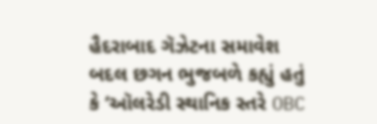હૈદરાબાદ ગૅઝેટના સમાવેશ બદલ છગન ભુજબળે કહ્યું હતું કે ‘ઑલરેડી સ્થાનિક સ્તરે OBC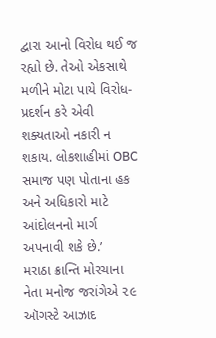દ્વારા આનો વિરોધ થઈ જ રહ્યો છે. તેઓ એકસાથે મળીને મોટા પાયે વિરોધ-પ્રદર્શન કરે એવી શક્યતાઓ નકારી ન શકાય. લોકશાહીમાં OBC સમાજ પણ પોતાના હક અને અધિકારો માટે આંદોલનનો માર્ગ અપનાવી શકે છે.’
મરાઠા ક્રાન્તિ મોરચાના નેતા મનોજ જરાંગેએ ૨૯ ઑગસ્ટે આઝાદ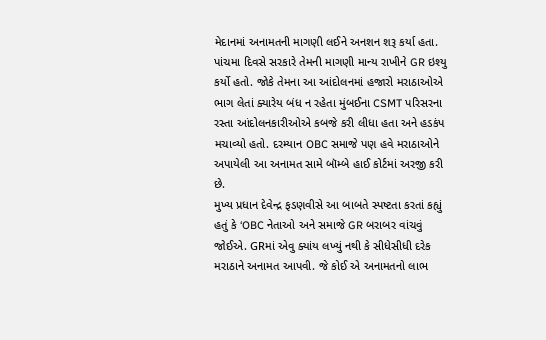મેદાનમાં અનામતની માગણી લઈને અનશન શરૂ કર્યા હતા. પાંચમા દિવસે સરકારે તેમની માગણી માન્ય રાખીને GR ઇશ્યુ કર્યો હતો. જોકે તેમના આ આંદોલનમાં હજારો મરાઠાઓએ ભાગ લેતાં ક્યારેય બંધ ન રહેતા મુંબઈના CSMT પરિસરના રસ્તા આંદોલનકારીઓએ કબજે કરી લીધા હતા અને હડકંપ મચાવ્યો હતો. દરમ્યાન OBC સમાજે પણ હવે મરાઠાઓને અપાયેલી આ અનામત સામે બૉમ્બે હાઈ કોર્ટમાં અરજી કરી છે.
મુખ્ય પ્રધાન દેવેન્દ્ર ફડણવીસે આ બાબતે સ્પષ્ટતા કરતાં કહ્યું હતું કે ‘OBC નેતાઓ અને સમાજે GR બરાબર વાંચવું જોઈએ. GRમાં એવુ ક્યાંય લખ્યું નથી કે સીધેસીધી દરેક મરાઠાને અનામત આપવી. જે કોઈ એ અનામતનો લાભ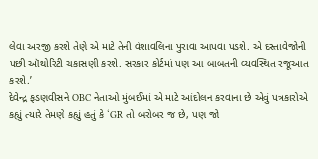લેવા અરજી કરશે તેણે એ માટે તેની વંશાવલિના પુરાવા આપવા પડશે. એ દસ્તાવેજોની પછી ઑથોરિટી ચકાસણી કરશે. સરકાર કોર્ટમાં પણ આ બાબતની વ્યવસ્થિત રજૂઆત કરશે.’
દેવેન્દ્ર ફડણવીસને OBC નેતાઓ મુંબઈમાં એ માટે આંદોલન કરવાના છે એવું પત્રકારોએ કહ્યું ત્યારે તેમણે કહ્યું હતું કે ‘GR તો બરોબર જ છે, પણ જો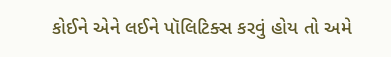કોઈને એને લઈને પૉલિટિક્સ કરવું હોય તો અમે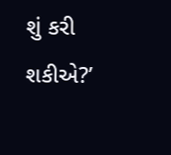શું કરી શકીએ?’